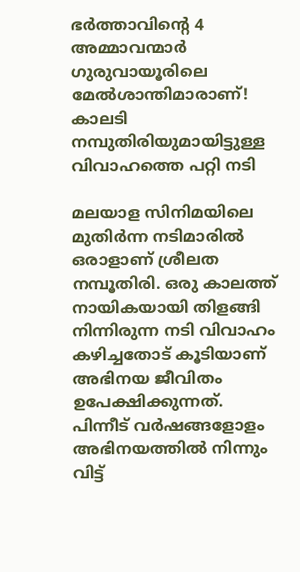ഭർത്താവിന്റെ 4 അമ്മാവന്മാർ ഗുരുവായൂരിലെ മേൽശാന്തിമാരാണ്! കാലടി നമ്പുതിരിയുമായിട്ടുള്ള വിവാഹത്തെ പറ്റി നടി

മലയാള സിനിമയിലെ മുതിര്‍ന്ന നടിമാരില്‍ ഒരാളാണ് ശ്രീലത നമ്പൂതിരി. ഒരു കാലത്ത് നായികയായി തിളങ്ങി നിന്നിരുന്ന നടി വിവാഹം കഴിച്ചതോട് കൂടിയാണ് അഭിനയ ജീവിതം ഉപേക്ഷിക്കുന്നത്. പിന്നീട് വര്‍ഷങ്ങളോളം അഭിനയത്തില്‍ നിന്നും വിട്ട്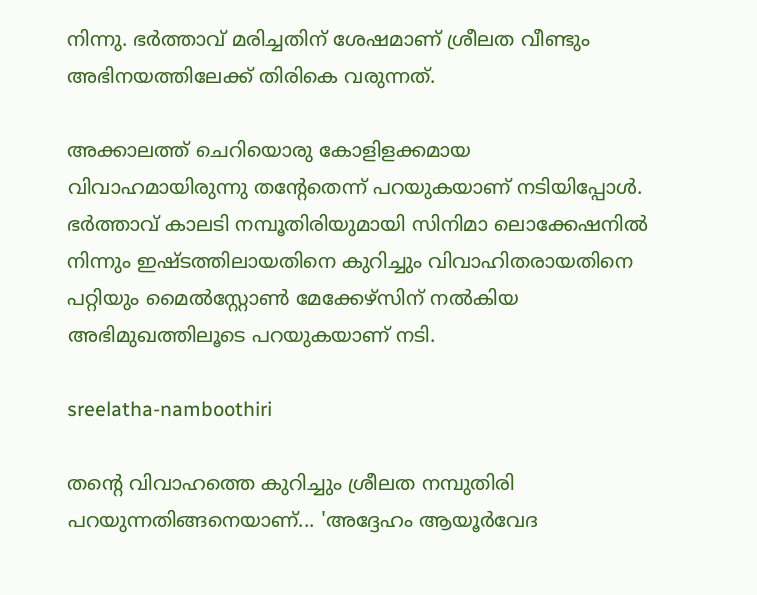നിന്നു. ഭര്‍ത്താവ് മരിച്ചതിന് ശേഷമാണ് ശ്രീലത വീണ്ടും അഭിനയത്തിലേക്ക് തിരികെ വരുന്നത്.

അക്കാലത്ത് ചെറിയൊരു കോളിളക്കമായ വിവാഹമായിരുന്നു തന്റേതെന്ന് പറയുകയാണ് നടിയിപ്പോള്‍. ഭര്‍ത്താവ് കാലടി നമ്പൂതിരിയുമായി സിനിമാ ലൊക്കേഷനില്‍ നിന്നും ഇഷ്ടത്തിലായതിനെ കുറിച്ചും വിവാഹിതരായതിനെ പറ്റിയും മൈല്‍സ്റ്റോണ്‍ മേക്കേഴ്‌സിന് നല്‍കിയ അഭിമുഖത്തിലൂടെ പറയുകയാണ് നടി.

sreelatha-namboothiri

തന്റെ വിവാഹത്തെ കുറിച്ചും ശ്രീലത നമ്പുതിരി പറയുന്നതിങ്ങനെയാണ്... 'അദ്ദേഹം ആയൂര്‍വേദ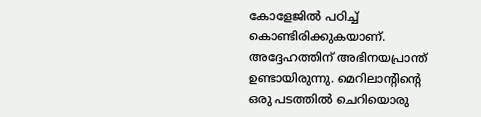കോളേജില്‍ പഠിച്ച് കൊണ്ടിരിക്കുകയാണ്. അദ്ദേഹത്തിന് അഭിനയപ്രാന്ത് ഉണ്ടായിരുന്നു. മെറിലാന്റിന്റെ ഒരു പടത്തില്‍ ചെറിയൊരു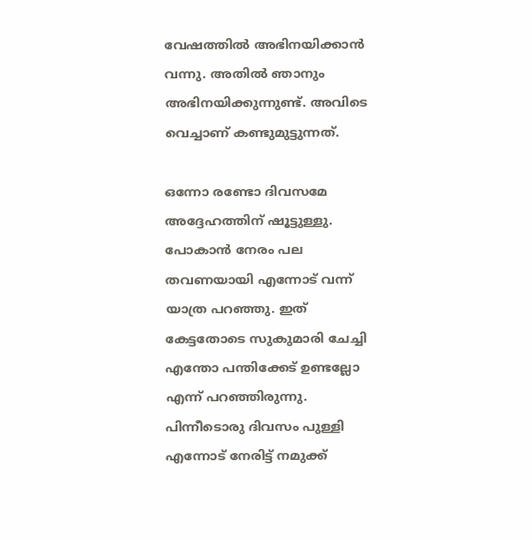വേഷത്തില്‍ അഭിനയിക്കാന്‍ വന്നു. അതില്‍ ഞാനും അഭിനയിക്കുന്നുണ്ട്. അവിടെ വെച്ചാണ് കണ്ടുമുട്ടുന്നത്.

ഒന്നോ രണ്ടോ ദിവസമേ അദ്ദേഹത്തിന് ഷൂട്ടുള്ളു. പോകാന്‍ നേരം പല തവണയായി എന്നോട് വന്ന് യാത്ര പറഞ്ഞു. ഇത് കേട്ടതോടെ സുകുമാരി ചേച്ചി എന്തോ പന്തിക്കേട് ഉണ്ടല്ലോ എന്ന് പറഞ്ഞിരുന്നു. പിന്നീടൊരു ദിവസം പുള്ളി എന്നോട് നേരിട്ട് നമുക്ക്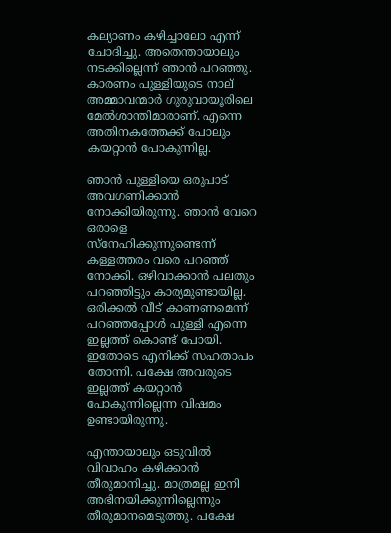കല്യാണം കഴിച്ചാലോ എന്ന് ചോദിച്ചു. അതെന്തായാലും നടക്കില്ലെന്ന് ഞാന്‍ പറഞ്ഞു. കാരണം പുള്ളിയുടെ നാല് അമ്മാവന്മാര്‍ ഗുരുവായൂരിലെ മേല്‍ശാന്തിമാരാണ്. എന്നെ അതിനകത്തേക്ക് പോലും കയറ്റാന്‍ പോകുന്നില്ല.

ഞാന്‍ പുള്ളിയെ ഒരുപാട് അവഗണിക്കാന്‍ നോക്കിയിരുന്നു. ഞാന്‍ വേറെ ഒരാളെ സ്‌നേഹിക്കുന്നുണ്ടെന്ന് കള്ളത്തരം വരെ പറഞ്ഞ് നോക്കി. ഒഴിവാക്കാന്‍ പലതും പറഞ്ഞിട്ടും കാര്യമുണ്ടായില്ല. ഒരിക്കല്‍ വീട് കാണണമെന്ന് പറഞ്ഞപ്പോള്‍ പുള്ളി എന്നെ ഇല്ലത്ത് കൊണ്ട് പോയി. ഇതോടെ എനിക്ക് സഹതാപം തോന്നി. പക്ഷേ അവരുടെ ഇല്ലത്ത് കയറ്റാന്‍ പോകുന്നില്ലെന്ന വിഷമം ഉണ്ടായിരുന്നു.

എന്തായാലും ഒടുവില്‍ വിവാഹം കഴിക്കാന്‍ തീരുമാനിച്ചു. മാത്രമല്ല ഇനി അഭിനയിക്കുന്നില്ലെന്നും തീരുമാനമെടുത്തു. പക്ഷേ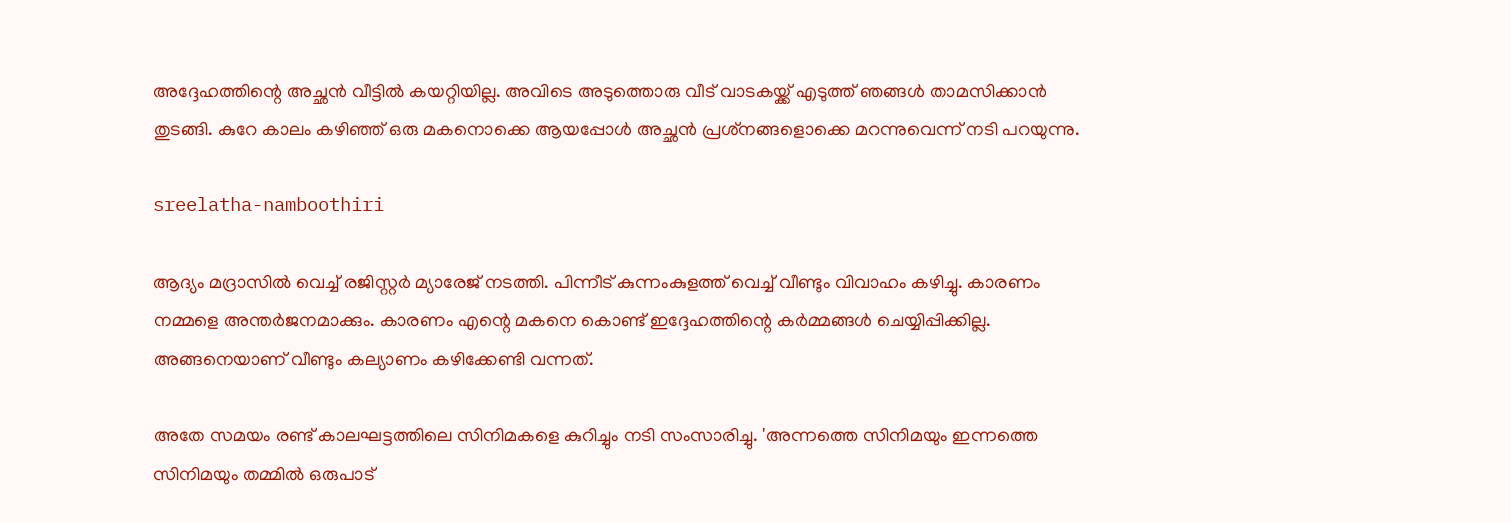അദ്ദേഹത്തിന്റെ അച്ഛന്‍ വീട്ടില്‍ കയറ്റിയില്ല. അവിടെ അടുത്തൊരു വീട് വാടകയ്ക്ക് എടുത്ത് ഞങ്ങള്‍ താമസിക്കാന്‍ തുടങ്ങി. കുറേ കാലം കഴിഞ്ഞ് ഒരു മകനൊക്കെ ആയപ്പോള്‍ അച്ഛന്‍ പ്രശ്‌നങ്ങളൊക്കെ മറന്നുവെന്ന് നടി പറയുന്നു.

sreelatha-namboothiri

ആദ്യം മദ്രാസില്‍ വെച്ച് രജിസ്റ്റര്‍ മ്യാരേജ് നടത്തി. പിന്നീട് കുന്നംകുളത്ത് വെച്ച് വീണ്ടും വിവാഹം കഴിച്ചു. കാരണം നമ്മളെ അന്തര്‍ജനമാക്കും. കാരണം എന്റെ മകനെ കൊണ്ട് ഇദ്ദേഹത്തിന്റെ കര്‍മ്മങ്ങള്‍ ചെയ്യിപ്പിക്കില്ല. അങ്ങനെയാണ് വീണ്ടും കല്യാണം കഴിക്കേണ്ടി വന്നത്.

അതേ സമയം രണ്ട് കാലഘട്ടത്തിലെ സിനിമകളെ കുറിച്ചും നടി സംസാരിച്ചു. 'അന്നത്തെ സിനിമയും ഇന്നത്തെ സിനിമയും തമ്മില്‍ ഒരുപാട്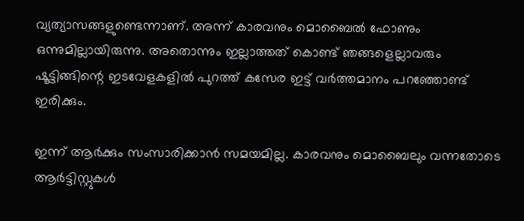വ്യത്യാസങ്ങളുണ്ടെന്നാണ്. അന്ന് കാരവനും മൊബൈല്‍ ഫോണും ഒന്നുമില്ലായിരുന്നു. അതൊന്നും ഇല്ലാത്തത് കൊണ്ട് ഞങ്ങളെല്ലാവരും ഷൂട്ടിങ്ങിന്റെ ഇടവേളകളില്‍ പുറത്ത് കസേര ഇട്ട് വര്‍ത്തമാനം പറഞ്ഞോണ്ട് ഇരിക്കും.

ഇന്ന് ആര്‍ക്കും സംസാരിക്കാന്‍ സമയമില്ല. കാരവനും മൊബൈലും വന്നതോടെ ആര്‍ട്ടിസ്റ്റുകള്‍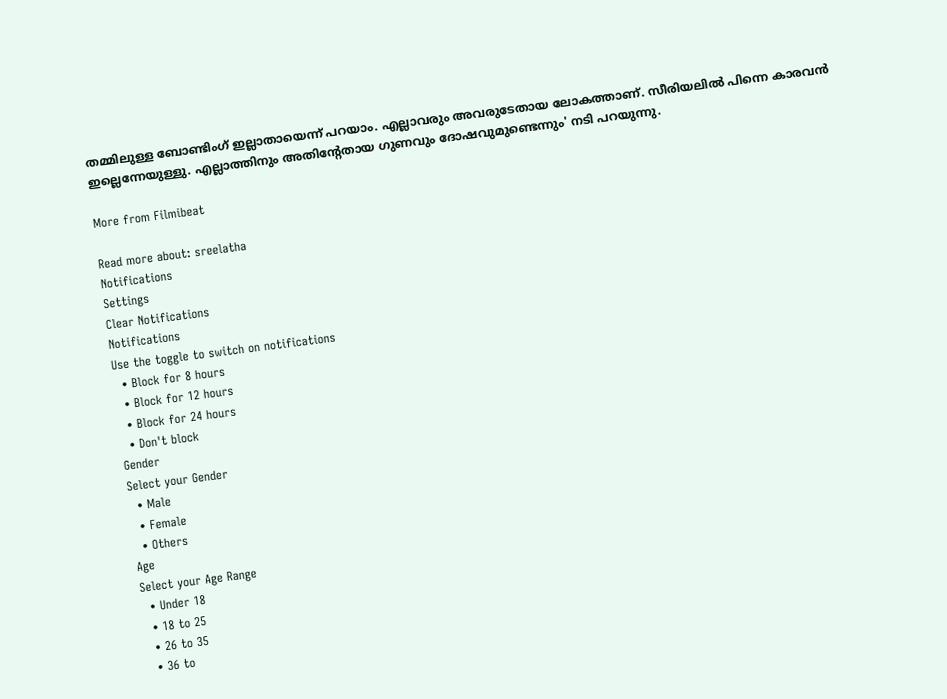തമ്മിലുള്ള ബോണ്ടിംഗ് ഇല്ലാതായെന്ന് പറയാം. എല്ലാവരും അവരുടേതായ ലോകത്താണ്. സീരിയലില്‍ പിന്നെ കാരവന്‍ ഇല്ലെന്നേയുള്ളു. എല്ലാത്തിനും അതിന്റേതായ ഗുണവും ദോഷവുമുണ്ടെന്നും' നടി പറയുന്നു.

More from Filmibeat

Read more about: sreelatha
Notifications
Settings
Clear Notifications
Notifications
Use the toggle to switch on notifications
  • Block for 8 hours
  • Block for 12 hours
  • Block for 24 hours
  • Don't block
Gender
Select your Gender
  • Male
  • Female
  • Others
Age
Select your Age Range
  • Under 18
  • 18 to 25
  • 26 to 35
  • 36 to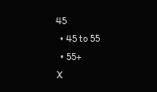45
  • 45 to 55
  • 55+
X